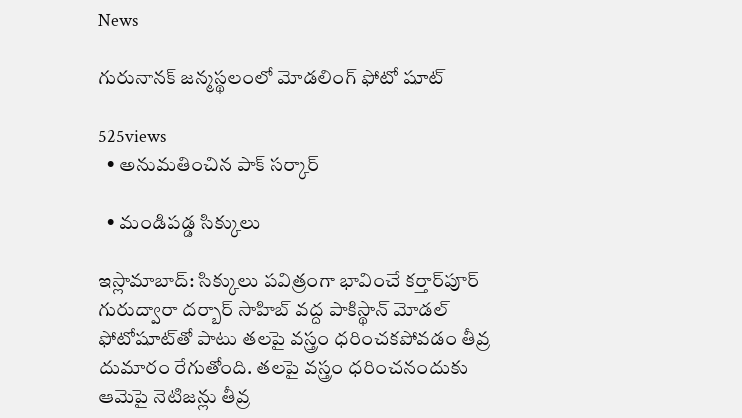News

గురునానక్ జన్మస్థలంలో మోడలింగ్ ఫోటో షూట్

525views
  • అనుమతించిన పాక్ సర్కార్

  • మండిప‌డ్డ సిక్కులు

ఇస్లామాబాద్‌: సిక్కులు పవిత్రంగా భావించే కర్తార్‌పూర్‌ గురుద్వారా దర్బార్‌ సాహిబ్‌ వద్ద పాకిస్థాన్ మోడల్ ఫోటోషూట్‌‌‌తో పాటు తలపై వస్త్రం ధరించకపోవడం తీవ్ర దుమారం రేగుతోంది. తలపై వస్త్రం ధరించనందుకు ఆమెపై నెటిజన్లు తీవ్ర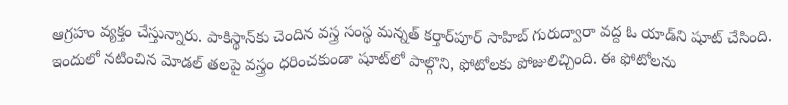ఆగ్రహం వ్యక్తం చేస్తున్నారు. పాకిస్థాన్‌కు చెందిన వస్త్ర సంస్థ మన్నత్‌ కర్తార్‌పూర్‌ సాహిబ్‌ గురుద్వారా వద్ద ఓ యాడ్‌ని షూట్‌ చేసింది. ఇందులో నటించిన మోడల్‌ తలపై వస్త్రం ధరించకుండా షూట్‌లో పాల్గొని, ఫోటోలకు పోజులిచ్చింది. ఈ ఫోటోలను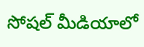సోషల్‌ మీడియాలో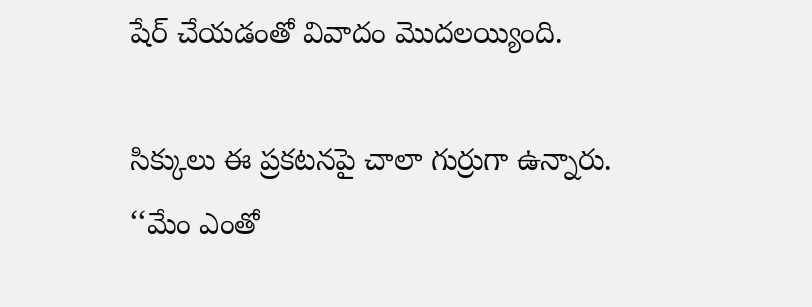షేర్‌ చేయడంతో వివాదం మొదలయ్యింది.

సిక్కులు ఈ ప్రకటనపై చాలా గుర్రుగా ఉన్నారు. ‘‘మేం ఎంతో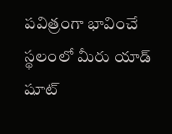పవిత్రంగా భావించే స్థలంలో మీరు యాడ్‌ షూట్‌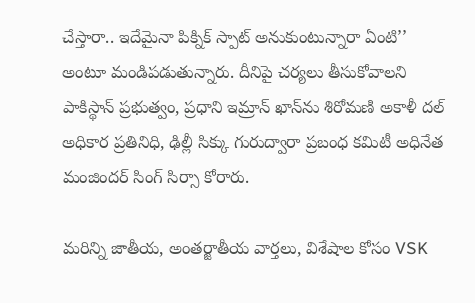చేస్తారా.. ఇదేమైనా పిక్నిక్‌ స్పాట్‌ అనుకుంటున్నారా ఏంటి’’ అంటూ మండిపడుతున్నారు. దీనిపై చర్యలు తీసుకోవాలని పాకిస్థాన్ ప్రభుత్వం, ప్రధాని ఇమ్రాన్ ఖాన్‌ను శిరోమణి అకాళీ దల్‌ అధికార ప్రతినిధి, ఢిల్లీ సిక్కు గురుద్వారా ప్రబంధ కమిటీ అధినేత మంజిందర్ సింగ్ సిర్సా కోరారు.

మరిన్ని జాతీయ, అంతర్జాతీయ వార్తలు, విశేషాల కోసం VSK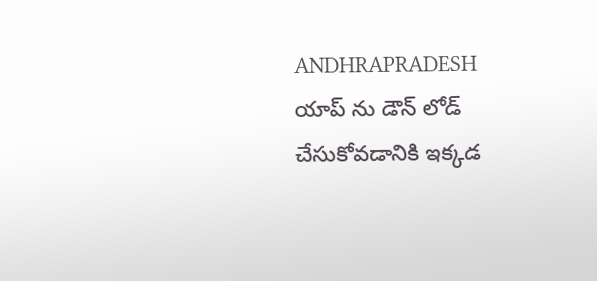ANDHRAPRADESH యాప్ ను డౌన్ లోడ్ చేసుకోవడానికి ఇక్కడ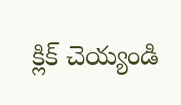క్లిక్ చెయ్యండి